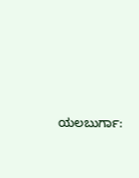ಯಲಬುರ್ಗಾ: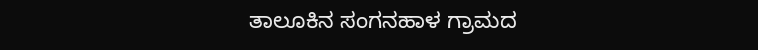ತಾಲೂಕಿನ ಸಂಗನಹಾಳ ಗ್ರಾಮದ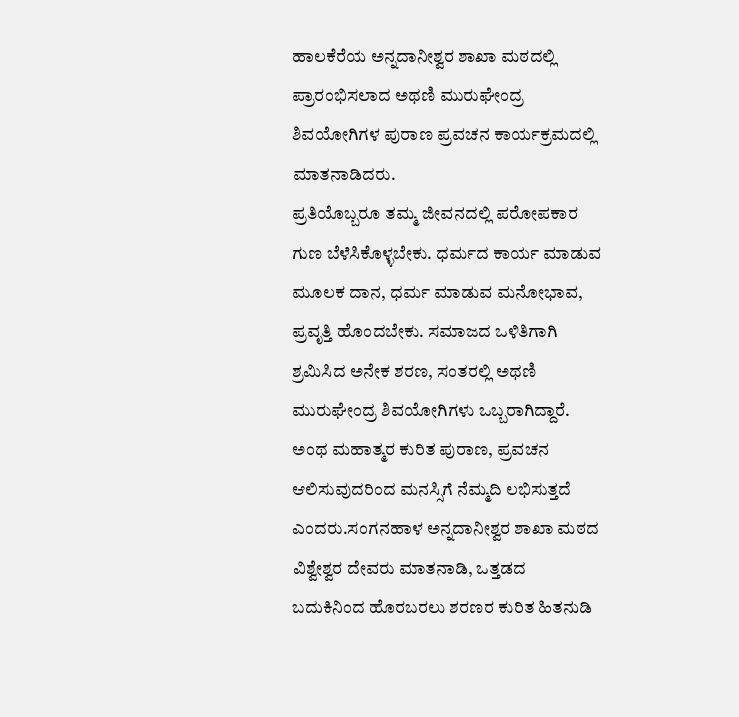ಹಾಲಕೆರೆಯ ಅನ್ನದಾನೀಶ್ವರ ಶಾಖಾ ಮಠದಲ್ಲಿ ಪ್ರಾರಂಭಿಸಲಾದ ಅಥಣಿ ಮುರುಘೇಂದ್ರ ಶಿವಯೋಗಿಗಳ ಪುರಾಣ ಪ್ರವಚನ ಕಾರ್ಯಕ್ರಮದಲ್ಲಿ ಮಾತನಾಡಿದರು.
ಪ್ರತಿಯೊಬ್ಬರೂ ತಮ್ಮ ಜೀವನದಲ್ಲಿ ಪರೋಪಕಾರ ಗುಣ ಬೆಳೆಸಿಕೊಳ್ಳಬೇಕು. ಧರ್ಮದ ಕಾರ್ಯ ಮಾಡುವ ಮೂಲಕ ದಾನ, ಧರ್ಮ ಮಾಡುವ ಮನೋಭಾವ, ಪ್ರವೃತ್ತಿ ಹೊಂದಬೇಕು. ಸಮಾಜದ ಒಳಿತಿಗಾಗಿ ಶ್ರಮಿಸಿದ ಅನೇಕ ಶರಣ, ಸಂತರಲ್ಲಿ ಅಥಣಿ ಮುರುಘೇಂದ್ರ ಶಿವಯೋಗಿಗಳು ಒಬ್ಬರಾಗಿದ್ದಾರೆ. ಅಂಥ ಮಹಾತ್ಮರ ಕುರಿತ ಪುರಾಣ, ಪ್ರವಚನ ಆಲಿಸುವುದರಿಂದ ಮನಸ್ಸಿಗೆ ನೆಮ್ಮದಿ ಲಭಿಸುತ್ತದೆ ಎಂದರು.ಸಂಗನಹಾಳ ಅನ್ನದಾನೀಶ್ವರ ಶಾಖಾ ಮಠದ ವಿಶ್ವೇಶ್ವರ ದೇವರು ಮಾತನಾಡಿ, ಒತ್ತಡದ ಬದುಕಿನಿಂದ ಹೊರಬರಲು ಶರಣರ ಕುರಿತ ಹಿತನುಡಿ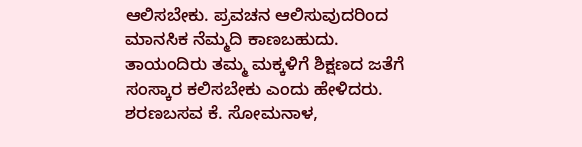ಆಲಿಸಬೇಕು. ಪ್ರವಚನ ಆಲಿಸುವುದರಿಂದ ಮಾನಸಿಕ ನೆಮ್ಮದಿ ಕಾಣಬಹುದು. ತಾಯಂದಿರು ತಮ್ಮ ಮಕ್ಕಳಿಗೆ ಶಿಕ್ಷಣದ ಜತೆಗೆ ಸಂಸ್ಕಾರ ಕಲಿಸಬೇಕು ಎಂದು ಹೇಳಿದರು.
ಶರಣಬಸವ ಕೆ. ಸೋಮನಾಳ,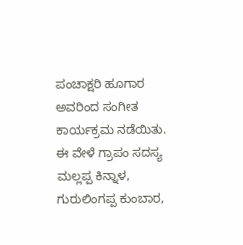ಪಂಚಾಕ್ಷರಿ ಹೂಗಾರ ಅವರಿಂದ ಸಂಗೀತ ಕಾರ್ಯಕ್ರಮ ನಡೆಯಿತು. ಈ ವೇಳೆ ಗ್ರಾಪಂ ಸದಸ್ಯ ಮಲ್ಲಪ್ಪ ಕಿನ್ನಾಳ, ಗುರುಲಿಂಗಪ್ಪ ಕುಂಬಾರ,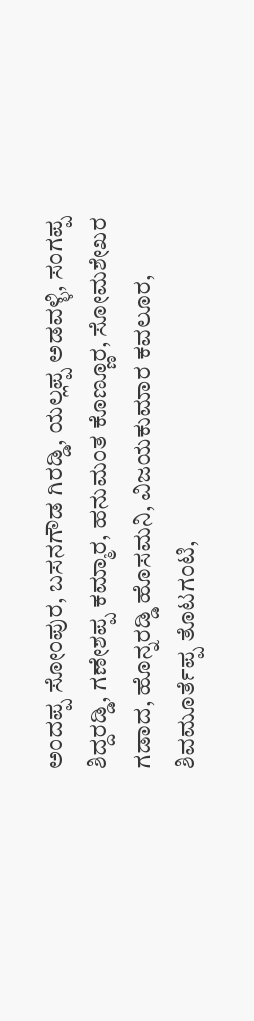ಅಂದಪ್ಪ ಸೋಂಪುರ, ಬಸನಗೌಡ ಗಿರಡ್ಡಿ, ಯಲ್ಲಪ್ಪ ಅಡವಳ್ಳಿ, ಸಂಗಪ್ಪ ಶಿದ್ದರಡ್ಡಿ, ಗಣೇಶಪ್ಪ ಕಮ್ಮಾರ, ಹನುಮಂತ ಕೊಣ್ಣೂರ, ಸೋಮಶೇಖರ ಗಡಾದ, ಹೊನ್ನರಡ್ಡಿ ಹೊಸಮನಿ, ವಿಜಯಕುಮಾರ ಕವಲೂರ, ಶಿವಮೂರ್ತೆಪ್ಪ ತೊಟಗಂಟಿ,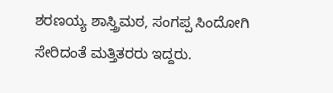ಶರಣಯ್ಯ ಶಾಸ್ತ್ರಿಮಠ, ಸಂಗಪ್ಪ ಸಿಂದೋಗಿ ಸೇರಿದಂತೆ ಮತ್ತಿತರರು ಇದ್ದರು.